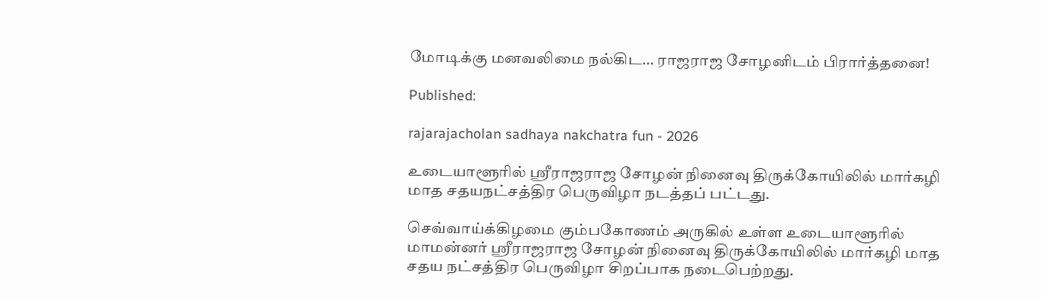மோடிக்கு மனவலிமை நல்கிட… ராஜராஜ சோழனிடம் பிரார்த்தனை!

Published:

rajarajacholan sadhaya nakchatra fun - 2026

உடையாளூரில் ஸ்ரீராஜராஜ சோழன் நினைவு திருக்கோயிலில் மார்கழி மாத சதயநட்சத்திர பெருவிழா நடத்தப் பட்டது.

செவ்வாய்க்கிழமை கும்பகோணம் அருகில் உள்ள உடையாளூரில் மாமன்னர் ஸ்ரீராஜராஜ சோழன் நினைவு திருக்கோயிலில் மார்கழி மாத சதய நட்சத்திர பெருவிழா சிறப்பாக நடைபெற்றது.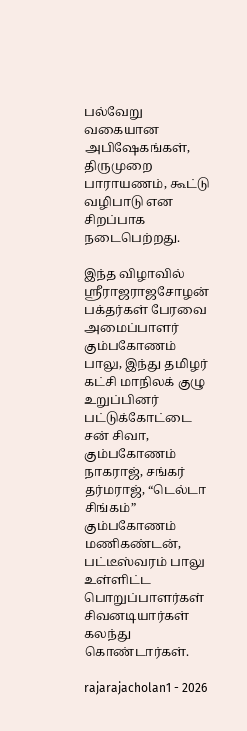பல்வேறு வகையான அபிஷேகங்கள், திருமுறை பாராயணம், கூட்டு வழிபாடு என சிறப்பாக நடைபெற்றது.

இந்த விழாவில் ஸ்ரீராஜராஜசோழன் பக்தர்கள் பேரவை அமைப்பாளர் கும்பகோணம் பாலு, இந்து தமிழர் கட்சி மாநிலக் குழு உறுப்பினர் பட்டுக்கோட்டை சன் சிவா, கும்பகோணம் நாகராஜ், சங்கர் தர்மராஜ், “டெல்டா சிங்கம்” கும்பகோணம் மணிகண்டன், பட்டீஸ்வரம் பாலு உள்ளிட்ட பொறுப்பாளர்கள் சிவனடியார்கள் கலந்து கொண்டார்கள்.

rajarajacholan1 - 2026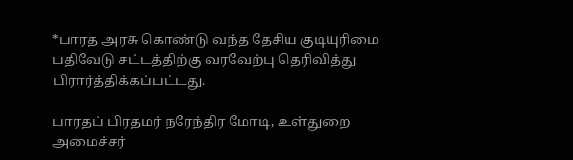*பாரத அரசு கொண்டு வந்த தேசிய குடியுரிமை பதிவேடு சட்டத்திற்கு வரவேற்பு தெரிவித்து பிரார்த்திக்கப்பட்டது.

பாரதப் பிரதமர் நரேந்திர மோடி, உள்துறை அமைச்சர்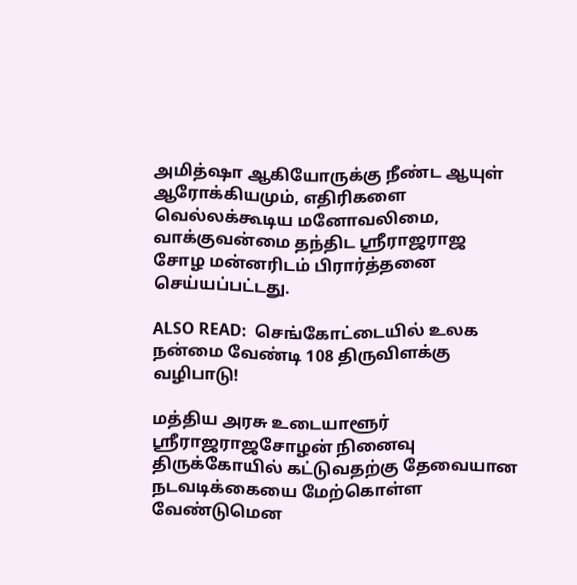அமித்ஷா ஆகியோருக்கு நீண்ட ஆயுள் ஆரோக்கியமும், எதிரிகளை வெல்லக்கூடிய மனோவலிமை, வாக்குவன்மை தந்திட ஸ்ரீராஜராஜ சோழ மன்னரிடம் பிரார்த்தனை செய்யப்பட்டது.

ALSO READ:  செங்கோட்டையில் உலக நன்மை வேண்டி 108 திருவிளக்கு வழிபாடு!

மத்திய அரசு உடையாளூர் ஸ்ரீராஜராஜசோழன் நினைவு திருக்கோயில் கட்டுவதற்கு தேவையான நடவடிக்கையை மேற்கொள்ள வேண்டுமென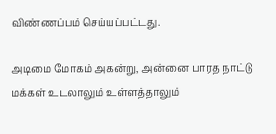விண்ணப்பம் செய்யப்பட்டது.

அடிமை மோகம் அகன்று, அன்னை பாரத நாட்டு மக்கள் உடலாலும் உள்ளத்தாலும்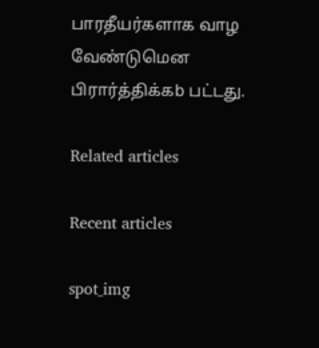பாரதீயர்களாக வாழ வேண்டுமென பிரார்த்திக்கb பட்டது.

Related articles

Recent articles

spot_img